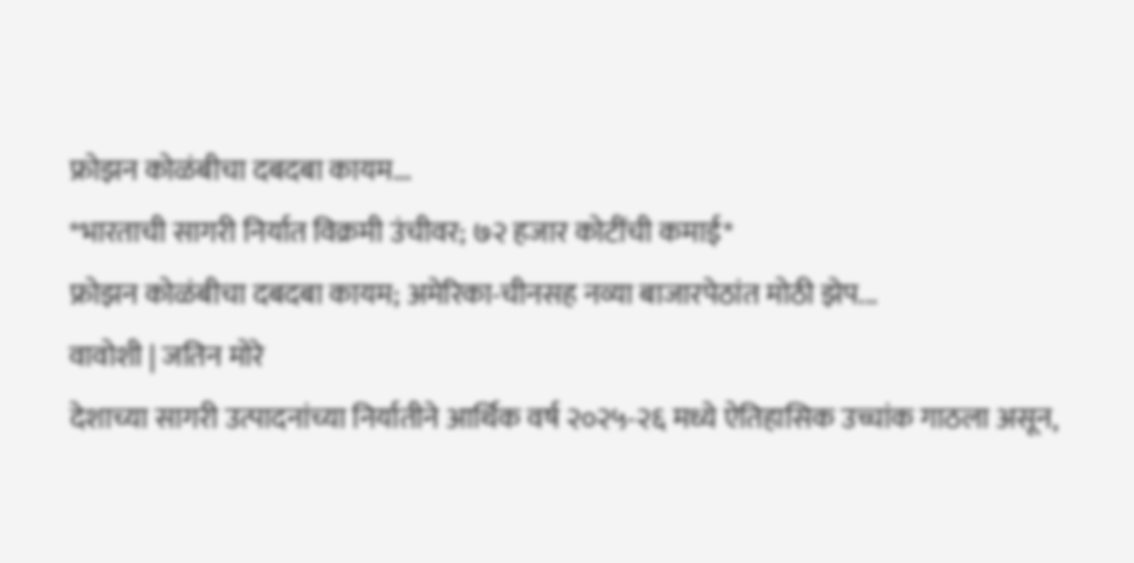फ्रोझन कोळंबीचा दबदबा कायम...
*भारताची सागरी निर्यात विक्रमी उंचीवर; ७२ हजार कोटींची कमाई*
फ्रोझन कोळंबीचा दबदबा कायम; अमेरिका-चीनसह नव्या बाजारपेठांत मोठी झेप...
वावोशी | जतिन मोरे
देशाच्या सागरी उत्पादनांच्या निर्यातीने आर्थिक वर्ष २०२५-२६ मध्ये ऐतिहासिक उच्चांक गाठला असून,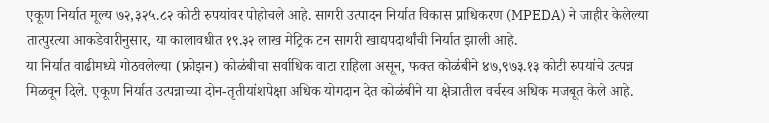एकूण निर्यात मूल्य ७२,३२५.८२ कोटी रुपयांवर पोहोचले आहे. सागरी उत्पादन निर्यात विकास प्राधिकरण (MPEDA) ने जाहीर केलेल्या तात्पुरत्या आकडेवारीनुसार, या कालावधीत १९.३२ लाख मेट्रिक टन सागरी खाद्यपदार्थांची निर्यात झाली आहे.
या निर्यात वाढीमध्ये गोठवलेल्या (फ्रोझन) कोळंबीचा सर्वाधिक वाटा राहिला असून, फक्त कोळंबीने ४७,९७३.१३ कोटी रुपयांचे उत्पन्न मिळवून दिले. एकूण निर्यात उत्पन्नाच्या दोन-तृतीयांशपेक्षा अधिक योगदान देत कोळंबीने या क्षेत्रातील वर्चस्व अधिक मजबूत केले आहे.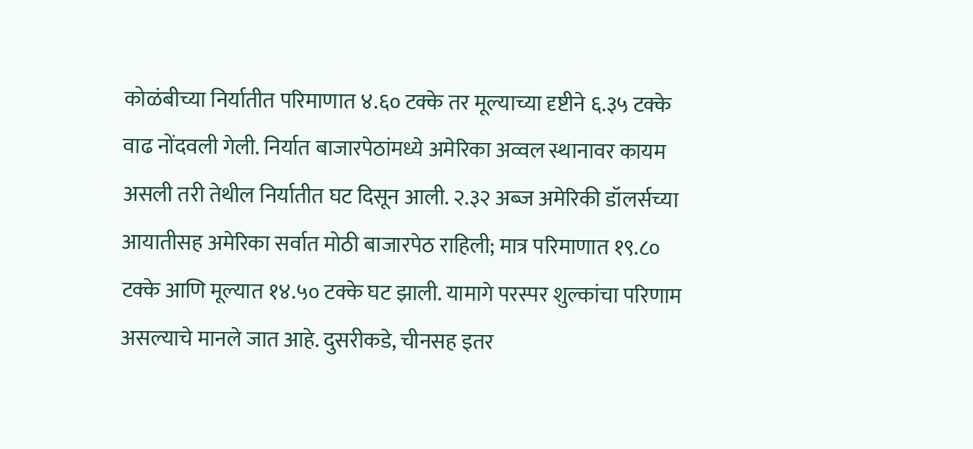कोळंबीच्या निर्यातीत परिमाणात ४.६० टक्के तर मूल्याच्या दृष्टीने ६.३५ टक्के वाढ नोंदवली गेली. निर्यात बाजारपेठांमध्ये अमेरिका अव्वल स्थानावर कायम असली तरी तेथील निर्यातीत घट दिसून आली. २.३२ अब्ज अमेरिकी डॉलर्सच्या आयातीसह अमेरिका सर्वात मोठी बाजारपेठ राहिली; मात्र परिमाणात १९.८० टक्के आणि मूल्यात १४.५० टक्के घट झाली. यामागे परस्पर शुल्कांचा परिणाम असल्याचे मानले जात आहे. दुसरीकडे, चीनसह इतर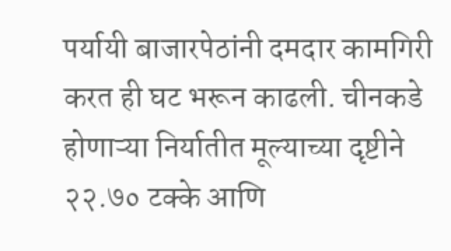पर्यायी बाजारपेठांनी दमदार कामगिरी करत ही घट भरून काढली. चीनकडे होणाऱ्या निर्यातीत मूल्याच्या दृष्टीने २२.७० टक्के आणि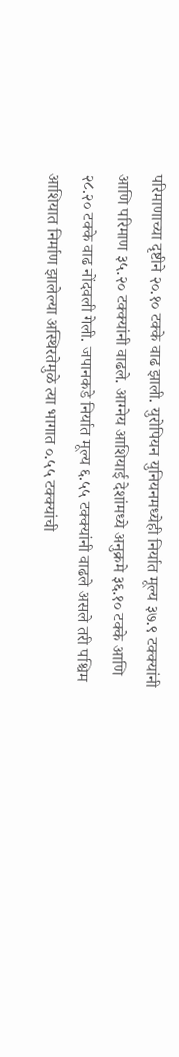परिमाणाच्या दृष्टीने २०.१० टक्के वाढ झाली. युरोपियन युनियनमध्येही निर्यात मूल्य ३७.९ टक्क्यांनी आणि परिमाण ३५.२० टक्क्यांनी वाढले. आग्नेय आशियाई देशांमध्ये अनुक्रमे ३६.१० टक्के आणि २८.२० टक्के वाढ नोंदवली गेली. जपानकडे निर्यात मूल्य ६.५५ टक्क्यांनी वाढले असले तरी पश्चिम आशियात निर्माण झालेल्या अस्थिरतेमुळे त्या भागात ०.५५ टक्क्यांची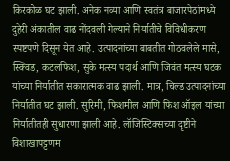किरकोळ घट झाली. अनेक नव्या आणि स्वतंत्र बाजारपेठांमध्ये दुहेरी अंकातील वाढ नोंदवली गेल्याने निर्यातीचे विविधीकरण स्पष्टपणे दिसून येत आहे. उत्पादनांच्या बाबतीत गोठवलेले मासे, स्क्विड, कटलफिश, सुके मत्स्य पदार्थ आणि जिवंत मत्स्य घटक यांच्या निर्यातीत सकारात्मक वाढ झाली. मात्र, चिल्ड उत्पादनांच्या निर्यातीत घट झाली. सुरिमी, फिशमील आणि फिश ऑइल यांच्या निर्यातीतही सुधारणा झाली आहे. लॉजिस्टिक्सच्या दृष्टीने विशाखापट्टणम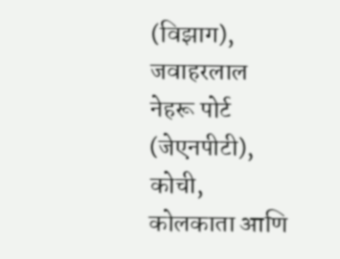(विझाग), जवाहरलाल नेहरू पोर्ट (जेएनपीटी), कोची, कोलकाता आणि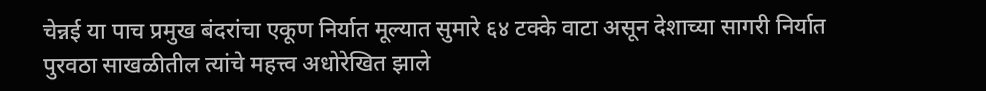चेन्नई या पाच प्रमुख बंदरांचा एकूण निर्यात मूल्यात सुमारे ६४ टक्के वाटा असून देशाच्या सागरी निर्यात पुरवठा साखळीतील त्यांचे महत्त्व अधोरेखित झाले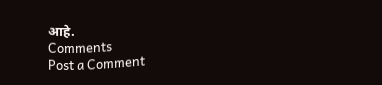आहे.
Comments
Post a Comment